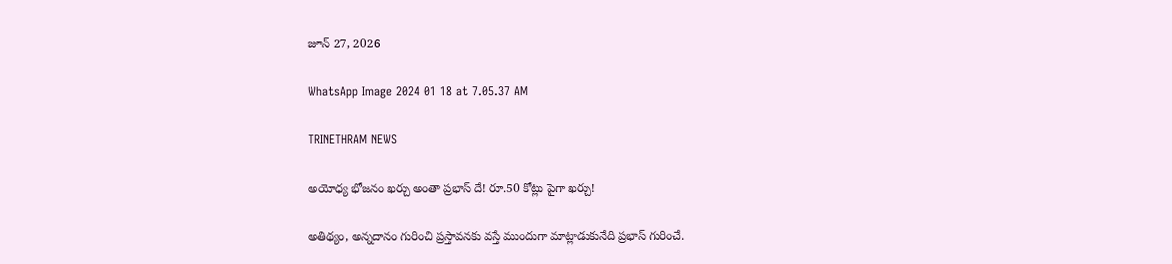జూన్ 27, 2026

WhatsApp Image 2024 01 18 at 7.05.37 AM

TRINETHRAM NEWS

అయోధ్య భోజనం ఖర్చు అంతా ప్రభాస్ దే! రూ.50 కోట్లు పైగా ఖర్చు!

అతిథ్యం, అన్నదానం గురించి ప్రస్తావనకు వస్తే ముందుగా మాట్లాడుకునేది ప్రభాస్ గురించే.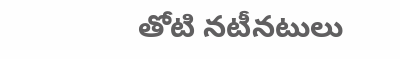తోటి నటీనటులు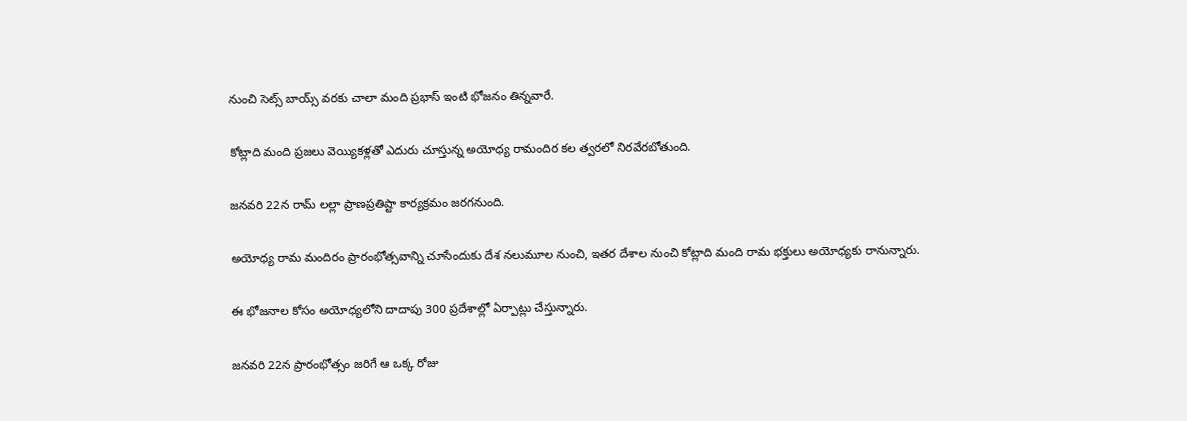నుంచి సెట్స్ బాయ్స్ వరకు చాలా మంది ప్రభాస్ ఇంటి భోజనం తిన్నవారే.

కోట్లాది మంది ప్రజలు వెయ్యికళ్లతో ఎదురు చూస్తున్న అయోధ్య రామందిర కల త్వరలో నిరవేరబోతుంది.

జనవరి 22న రామ్ లల్లా ప్రాణప్రతిష్టా కార్యక్రమం జరగనుంది.

అయోధ్య రామ మందిరం ప్రారంభోత్సవాన్ని చూసేందుకు దేశ నలుమూల నుంచి, ఇతర దేశాల నుంచి కోట్లాది మంది రామ భక్తులు అయోధ్యకు రానున్నారు.

ఈ భోజనాల కోసం అయోధ్యలోని దాదాపు 300 ప్రదేశాల్లో ఏర్పాట్లు చేస్తున్నారు.

జనవరి 22న ప్రారంభోత్సం జరిగే ఆ ఒక్క రోజు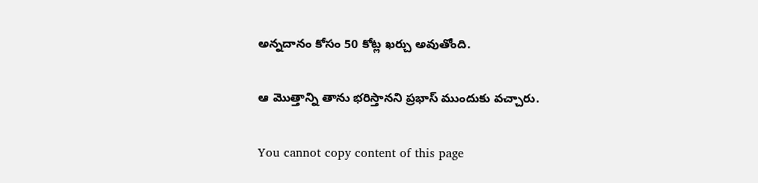అన్నదానం కోసం 50 కోట్ల ఖర్చు అవుతోంది.

ఆ మొత్తాన్ని తాను భరిస్తానని ప్రభాస్ ముందుకు వచ్చారు.

You cannot copy content of this page